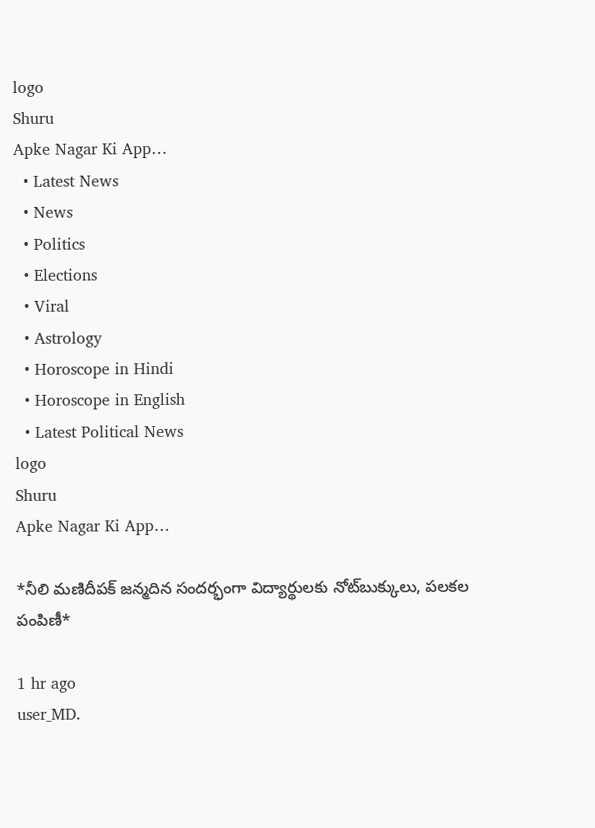logo
Shuru
Apke Nagar Ki App…
  • Latest News
  • News
  • Politics
  • Elections
  • Viral
  • Astrology
  • Horoscope in Hindi
  • Horoscope in English
  • Latest Political News
logo
Shuru
Apke Nagar Ki App…

*నీలి మణిదీపక్ జన్మదిన సందర్భంగా విద్యార్థులకు నోట్‌బుక్కులు, పలకల పంపిణీ*

1 hr ago
user_MD.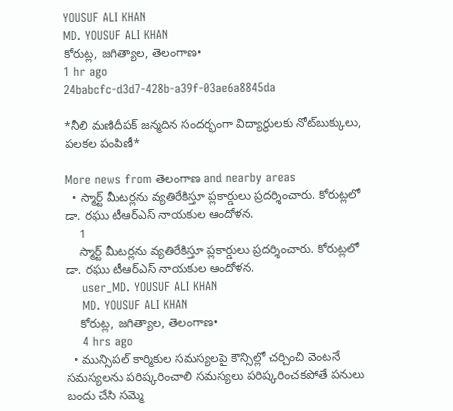YOUSUF ALI KHAN
MD. YOUSUF ALI KHAN
కోరుట్ల, జగిత్యాల, తెలంగాణ•
1 hr ago
24babcfc-d3d7-428b-a39f-03ae6a8845da

*నీలి మణిదీపక్ జన్మదిన సందర్భంగా విద్యార్థులకు నోట్‌బుక్కులు, పలకల పంపిణీ*

More news from తెలంగాణ and nearby areas
  • స్మార్ట్ మీటర్లను వ్యతిరేకిస్తూ ప్లకార్డులు ప్రదర్శించారు. కోరుట్లలో డా. రఘు టీఆర్ఎస్ నాయకుల ఆందోళన.
    1
    స్మార్ట్ మీటర్లను వ్యతిరేకిస్తూ ప్లకార్డులు ప్రదర్శించారు. కోరుట్లలో డా. రఘు టీఆర్ఎస్ నాయకుల ఆందోళన.
    user_MD. YOUSUF ALI KHAN
    MD. YOUSUF ALI KHAN
    కోరుట్ల, జగిత్యాల, తెలంగాణ•
    4 hrs ago
  • మున్సిపల్ కార్మికుల సమస్యలపై కౌన్సిల్లో చర్చించి వెంటనే సమస్యలను పరిష్కరించాలి సమస్యలు పరిష్కరించకపోతే పనులు బందు చేసి సమ్మె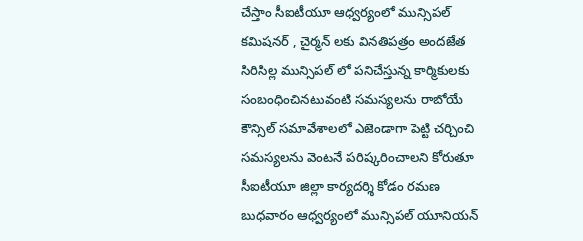చేస్తాం సీఐటీయూ ఆధ్వర్యంలో మున్సిపల్ కమిషనర్ , చైర్మన్ లకు వినతిపత్రం అందజేత సిరిసిల్ల మున్సిపల్ లో పనిచేస్తున్న కార్మికులకు సంబంధించినటువంటి సమస్యలను రాబోయే కౌన్సిల్ సమావేశాలలో ఎజెండాగా పెట్టి చర్చించి సమస్యలను వెంటనే పరిష్కరించాలని కోరుతూ సీఐటీయూ జిల్లా కార్యదర్శి కోడం రమణ బుధవారం ఆధ్వర్యంలో మున్సిపల్ యూనియన్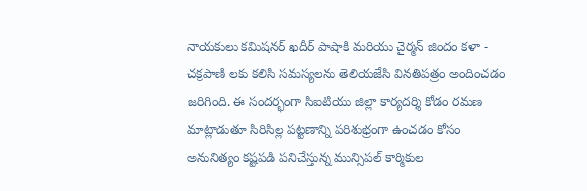నాయకులు కమిషనర్ ఖదీర్ పాషాకి మరియు చైర్మన్ జిందం కళా - చక్రపాణి లకు కలిసి సమస్యలను తెలియజేసి వినతిపత్రం అందించడం జరిగింది. ఈ సందర్భంగా సిఐటియు జిల్లా కార్యదర్శి కోడం రమణ మాట్లాడుతూ సిరిసిల్ల పట్టణాన్ని పరిశుభ్రంగా ఉంచడం కోసం అనునిత్యం కష్టపడి పనిచేస్తున్న మున్సిపల్ కార్మికుల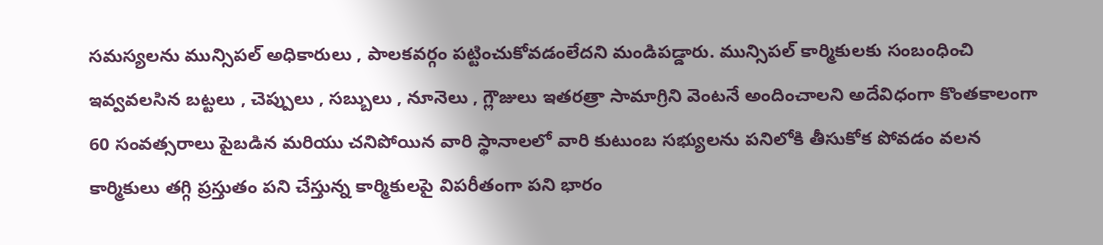సమస్యలను మున్సిపల్ అధికారులు , పాలకవర్గం పట్టించుకోవడంలేదని మండిపడ్డారు. మున్సిపల్ కార్మికులకు సంబంధించి ఇవ్వవలసిన బట్టలు , చెప్పులు , సబ్బులు , నూనెలు , గ్లౌజులు ఇతరత్రా సామాగ్రిని వెంటనే అందించాలని అదేవిధంగా కొంతకాలంగా 60 సంవత్సరాలు పైబడిన మరియు చనిపోయిన వారి స్థానాలలో వారి కుటుంబ సభ్యులను పనిలోకి తీసుకోక పోవడం వలన కార్మికులు తగ్గి ప్రస్తుతం పని చేస్తున్న కార్మికులపై విపరీతంగా పని భారం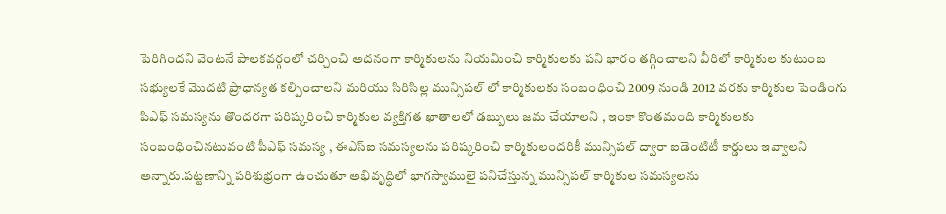పెరిగిందని వెంటనే పాలకవర్గంలో చర్చించి అదనంగా కార్మికులను నియమించి కార్మికులకు పని భారం తగ్గించాలని వీరిలో కార్మికుల కుటుంబ సభ్యులకే మొదటి ప్రాధాన్యత కల్పించాలని మరియు సిరిసిల్ల మున్సిపల్ లో కార్మికులకు సంబంధించి 2009 నుండి 2012 వరకు కార్మికుల పెండింగు పిఎఫ్ సమస్యను తొందరగా పరిష్కరించి కార్మికుల వ్యక్తిగత ఖాతాలలో డబ్బులు జమ చేయాలని , ఇంకా కొంతమంది కార్మికులకు సంబంధించినటువంటి పీఎఫ్ సమస్య , ఈఎస్ఐ సమస్యలను పరిష్కరించి కార్మికులందరికీ మున్సిపల్ ద్వారా ఐడెంటిటీ కార్డులు ఇవ్వాలని అన్నారు.పట్టణాన్ని పరిశుభ్రంగా ఉంచుతూ అభివృద్ధిలో భాగస్వాములై పనిచేస్తున్న మున్సిపల్ కార్మికుల సమస్యలను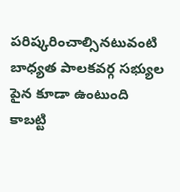పరిష్కరించాల్సినటువంటి బాధ్యత పాలకవర్గ సభ్యుల పైన కూడా ఉంటుంది కాబట్టి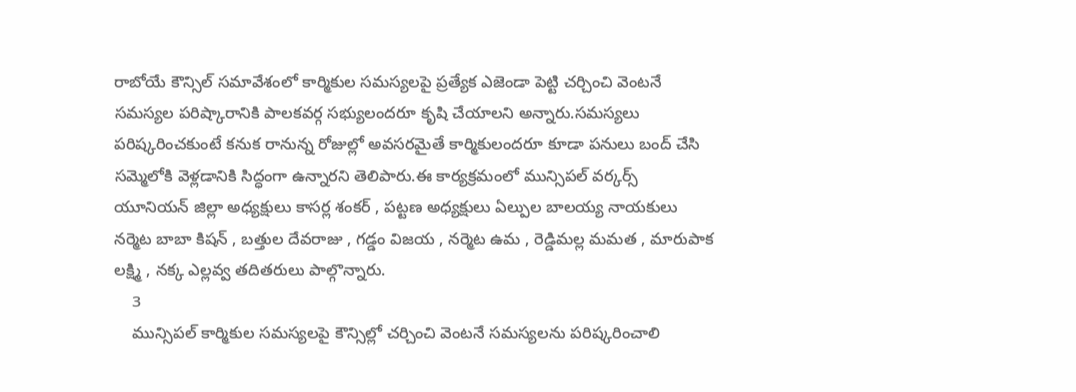రాబోయే కౌన్సిల్ సమావేశంలో కార్మికుల సమస్యలపై ప్రత్యేక ఎజెండా పెట్టి చర్చించి వెంటనే సమస్యల పరిష్కారానికి పాలకవర్గ సభ్యులందరూ కృషి చేయాలని అన్నారు.సమస్యలు పరిష్కరించకుంటే కనుక రానున్న రోజుల్లో అవసరమైతే కార్మికులందరూ కూడా పనులు బంద్ చేసి సమ్మెలోకి వెళ్లడానికి సిద్ధంగా ఉన్నారని తెలిపారు.ఈ కార్యక్రమంలో మున్సిపల్ వర్కర్స్ యూనియన్ జిల్లా అధ్యక్షులు కాసర్ల శంకర్ , పట్టణ అధ్యక్షులు ఏల్పుల బాలయ్య నాయకులు నర్మెట బాబా కిషన్ , బత్తుల దేవరాజు , గడ్డం విజయ , నర్మెట ఉమ , రెడ్డిమల్ల మమత , మారుపాక లక్ష్మి , నక్క ఎల్లవ్వ తదితరులు పాల్గొన్నారు.
    3
    మున్సిపల్ కార్మికుల సమస్యలపై కౌన్సిల్లో చర్చించి వెంటనే సమస్యలను పరిష్కరించాలి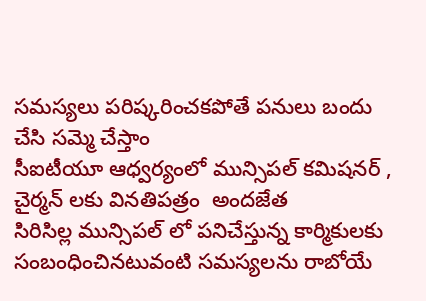సమస్యలు పరిష్కరించకపోతే పనులు బందు చేసి సమ్మె చేస్తాం
సీఐటీయూ ఆధ్వర్యంలో మున్సిపల్ కమిషనర్ , చైర్మన్ లకు వినతిపత్రం  అందజేత
సిరిసిల్ల మున్సిపల్ లో పనిచేస్తున్న కార్మికులకు సంబంధించినటువంటి సమస్యలను రాబోయే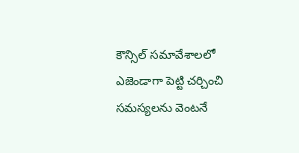కౌన్సిల్ సమావేశాలలో ఎజెండాగా పెట్టి చర్చించి సమస్యలను వెంటనే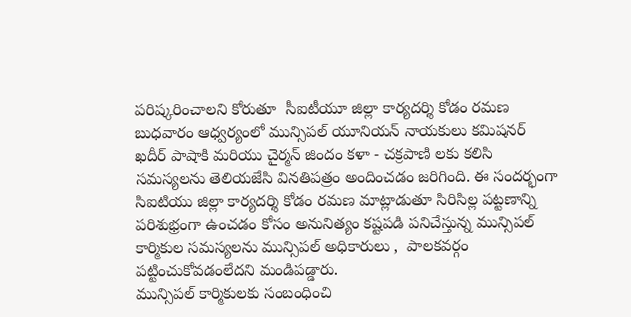పరిష్కరించాలని కోరుతూ  సీఐటీయూ జిల్లా కార్యదర్శి కోడం రమణ బుధవారం ఆధ్వర్యంలో మున్సిపల్ యూనియన్ నాయకులు కమిషనర్ ఖదీర్ పాషాకి మరియు చైర్మన్ జిందం కళా - చక్రపాణి లకు కలిసి సమస్యలను తెలియజేసి వినతిపత్రం అందించడం జరిగింది. ఈ సందర్భంగా సిఐటియు జిల్లా కార్యదర్శి కోడం రమణ మాట్లాడుతూ సిరిసిల్ల పట్టణాన్ని పరిశుభ్రంగా ఉంచడం కోసం అనునిత్యం కష్టపడి పనిచేస్తున్న మున్సిపల్ కార్మికుల సమస్యలను మున్సిపల్ అధికారులు ,  పాలకవర్గం పట్టించుకోవడంలేదని మండిపడ్డారు.
మున్సిపల్ కార్మికులకు సంబంధించి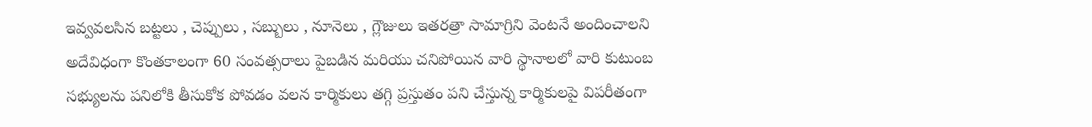ఇవ్వవలసిన బట్టలు , చెప్పులు , సబ్బులు , నూనెలు , గ్లౌజులు ఇతరత్రా సామాగ్రిని వెంటనే అందించాలని అదేవిధంగా కొంతకాలంగా 60 సంవత్సరాలు పైబడిన మరియు చనిపోయిన వారి స్థానాలలో వారి కుటుంబ సభ్యులను పనిలోకి తీసుకోక పోవడం వలన కార్మికులు తగ్గి ప్రస్తుతం పని చేస్తున్న కార్మికులపై విపరీతంగా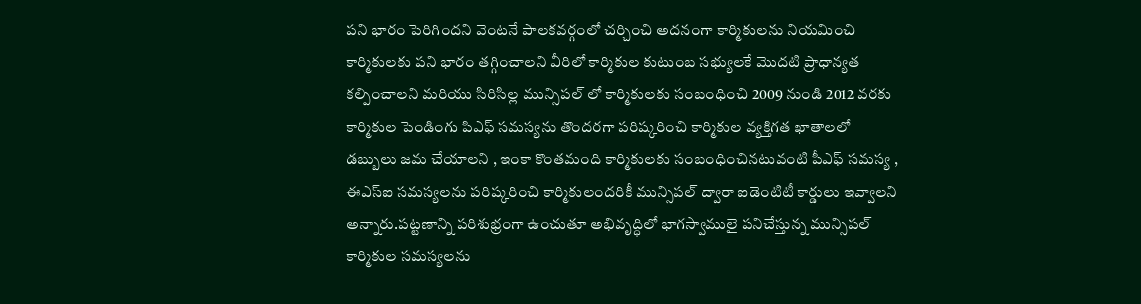పని భారం పెరిగిందని వెంటనే పాలకవర్గంలో చర్చించి అదనంగా కార్మికులను నియమించి కార్మికులకు పని భారం తగ్గించాలని వీరిలో కార్మికుల కుటుంబ సభ్యులకే మొదటి ప్రాధాన్యత కల్పించాలని మరియు సిరిసిల్ల మున్సిపల్ లో కార్మికులకు సంబంధించి 2009 నుండి 2012 వరకు కార్మికుల పెండింగు పిఎఫ్ సమస్యను తొందరగా పరిష్కరించి కార్మికుల వ్యక్తిగత ఖాతాలలో డబ్బులు జమ చేయాలని , ఇంకా కొంతమంది కార్మికులకు సంబంధించినటువంటి పీఎఫ్ సమస్య , ఈఎస్ఐ సమస్యలను పరిష్కరించి కార్మికులందరికీ మున్సిపల్ ద్వారా ఐడెంటిటీ కార్డులు ఇవ్వాలని అన్నారు.పట్టణాన్ని పరిశుభ్రంగా ఉంచుతూ అభివృద్ధిలో భాగస్వాములై పనిచేస్తున్న మున్సిపల్ కార్మికుల సమస్యలను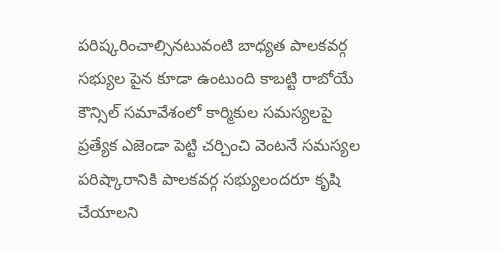పరిష్కరించాల్సినటువంటి బాధ్యత పాలకవర్గ సభ్యుల పైన కూడా ఉంటుంది కాబట్టి రాబోయే కౌన్సిల్ సమావేశంలో కార్మికుల సమస్యలపై ప్రత్యేక ఎజెండా పెట్టి చర్చించి వెంటనే సమస్యల పరిష్కారానికి పాలకవర్గ సభ్యులందరూ కృషి చేయాలని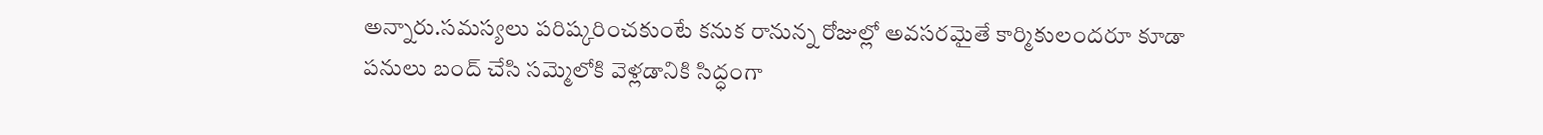అన్నారు.సమస్యలు పరిష్కరించకుంటే కనుక రానున్న రోజుల్లో అవసరమైతే కార్మికులందరూ కూడా పనులు బంద్ చేసి సమ్మెలోకి వెళ్లడానికి సిద్ధంగా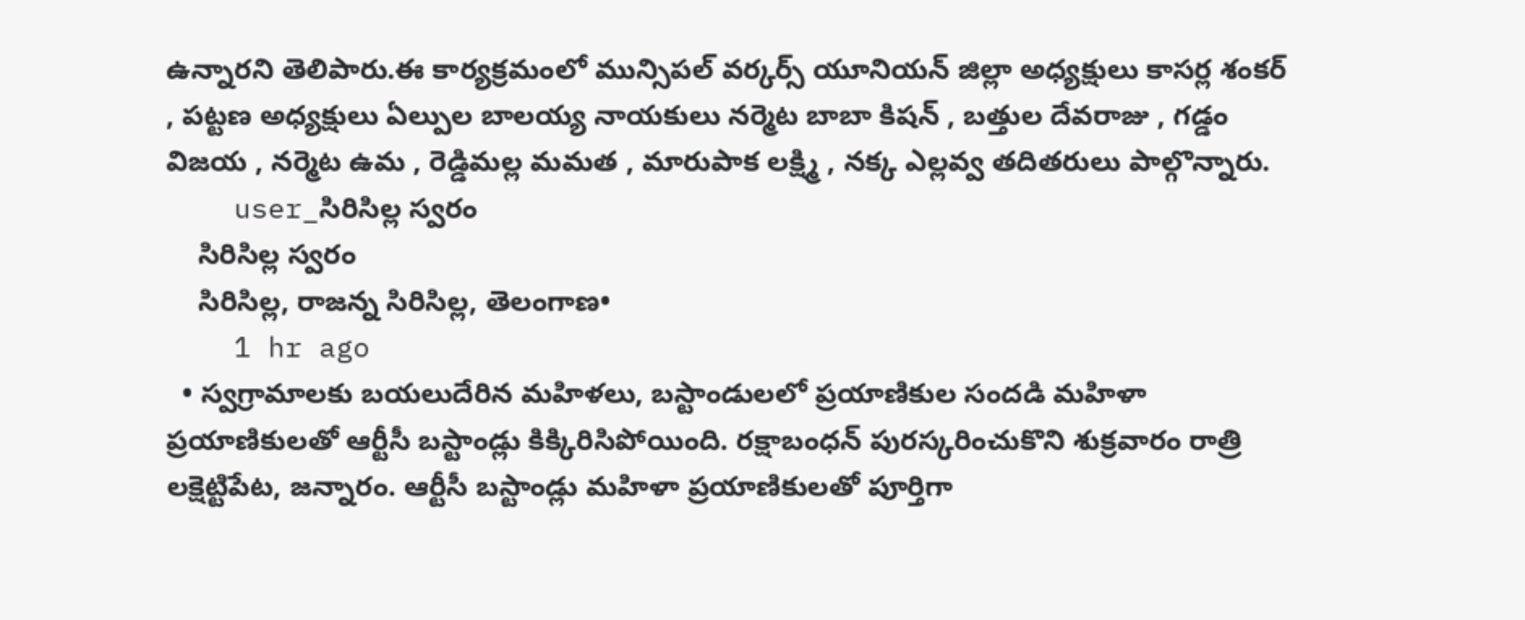ఉన్నారని తెలిపారు.ఈ కార్యక్రమంలో మున్సిపల్ వర్కర్స్ యూనియన్ జిల్లా అధ్యక్షులు కాసర్ల శంకర్ , పట్టణ అధ్యక్షులు ఏల్పుల బాలయ్య నాయకులు నర్మెట బాబా కిషన్ , బత్తుల దేవరాజు , గడ్డం విజయ , నర్మెట ఉమ , రెడ్డిమల్ల మమత , మారుపాక లక్ష్మి , నక్క ఎల్లవ్వ తదితరులు పాల్గొన్నారు.
    user_సిరిసిల్ల స్వరం
    సిరిసిల్ల స్వరం
    సిరిసిల్ల, రాజన్న సిరిసిల్ల, తెలంగాణ•
    1 hr ago
  • స్వగ్రామాలకు బయలుదేరిన మహిళలు, బస్టాండులలో ప్రయాణికుల సందడి మహిళా ప్రయాణికులతో ఆర్టీసీ బస్టాండ్లు కిక్కిరిసిపోయింది. రక్షాబంధన్ పురస్కరించుకొని శుక్రవారం రాత్రి లక్షెట్టిపేట, జన్నారం. ఆర్టీసీ బస్టాండ్లు మహిళా ప్రయాణికులతో పూర్తిగా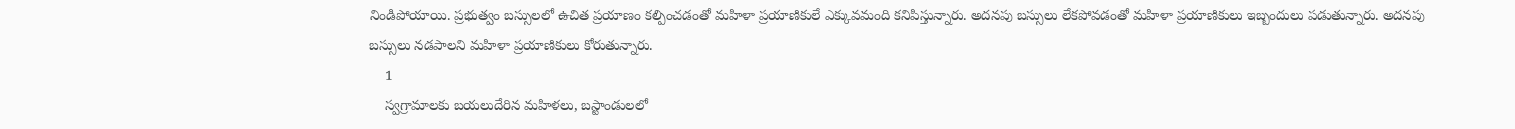నిండిపోయాయి. ప్రభుత్వం బస్సులలో ఉచిత ప్రయాణం కల్పించడంతో మహిళా ప్రయాణికులే ఎక్కువమంది కనిపిస్తున్నారు. అదనపు బస్సులు లేకపోవడంతో మహిళా ప్రయాణికులు ఇబ్బందులు పడుతున్నారు. అదనపు బస్సులు నడపాలని మహిళా ప్రయాణికులు కోరుతున్నారు.
    1
    స్వగ్రామాలకు బయలుదేరిన మహిళలు, బస్టాండులలో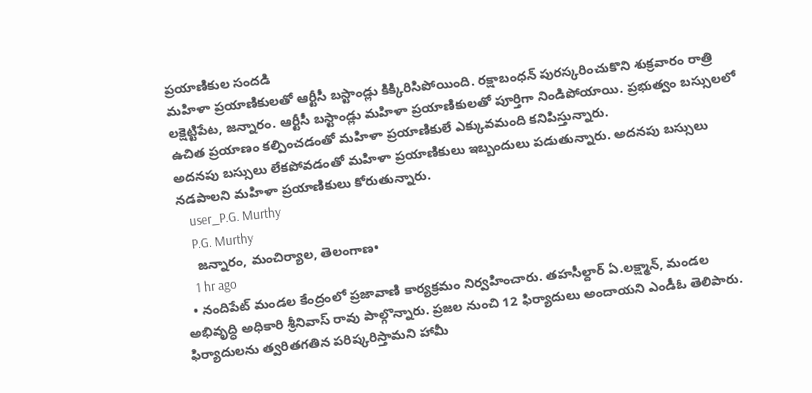ప్రయాణికుల సందడి
మహిళా ప్రయాణికులతో ఆర్టీసీ బస్టాండ్లు కిక్కిరిసిపోయింది. రక్షాబంధన్ పురస్కరించుకొని శుక్రవారం రాత్రి లక్షెట్టిపేట, జన్నారం. ఆర్టీసీ బస్టాండ్లు మహిళా ప్రయాణికులతో పూర్తిగా నిండిపోయాయి. ప్రభుత్వం బస్సులలో ఉచిత ప్రయాణం కల్పించడంతో మహిళా ప్రయాణికులే ఎక్కువమంది కనిపిస్తున్నారు.
అదనపు బస్సులు లేకపోవడంతో మహిళా ప్రయాణికులు ఇబ్బందులు పడుతున్నారు. అదనపు బస్సులు నడపాలని మహిళా ప్రయాణికులు కోరుతున్నారు.
    user_P.G. Murthy
    P.G. Murthy
    జన్నారం, మంచిర్యాల, తెలంగాణ•
    1 hr ago
  • నందిపేట్ మండల కేంద్రంలో ప్రజావాణి కార్యక్రమం నిర్వహించారు. తహసీల్దార్ ఏ.లక్ష్మాన్, మండల అభివృద్ధి అధికారి శ్రీనివాస్ రావు పాల్గొన్నారు. ప్రజల నుంచి 12 ఫిర్యాదులు అందాయని ఎండీఓ తెలిపారు. ఫిర్యాదులను త్వరితగతిన పరిష్కరిస్తామని హామీ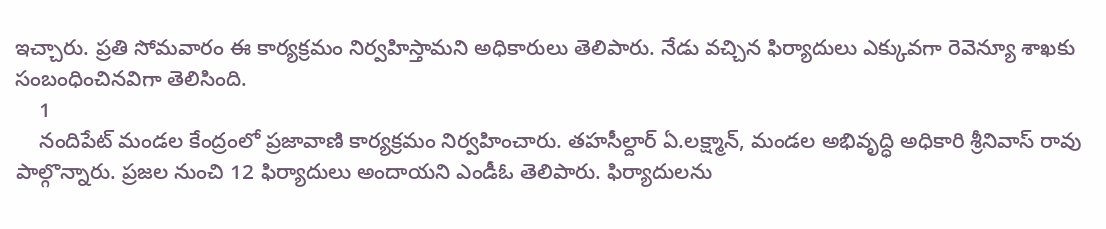ఇచ్చారు. ప్రతి సోమవారం ఈ కార్యక్రమం నిర్వహిస్తామని అధికారులు తెలిపారు. నేడు వచ్చిన ఫిర్యాదులు ఎక్కువగా రెవెన్యూ శాఖకు సంబంధించినవిగా తెలిసింది.
    1
    నందిపేట్ మండల కేంద్రంలో ప్రజావాణి కార్యక్రమం నిర్వహించారు. తహసీల్దార్ ఏ.లక్ష్మాన్, మండల అభివృద్ధి అధికారి శ్రీనివాస్ రావు పాల్గొన్నారు. ప్రజల నుంచి 12 ఫిర్యాదులు అందాయని ఎండీఓ తెలిపారు. ఫిర్యాదులను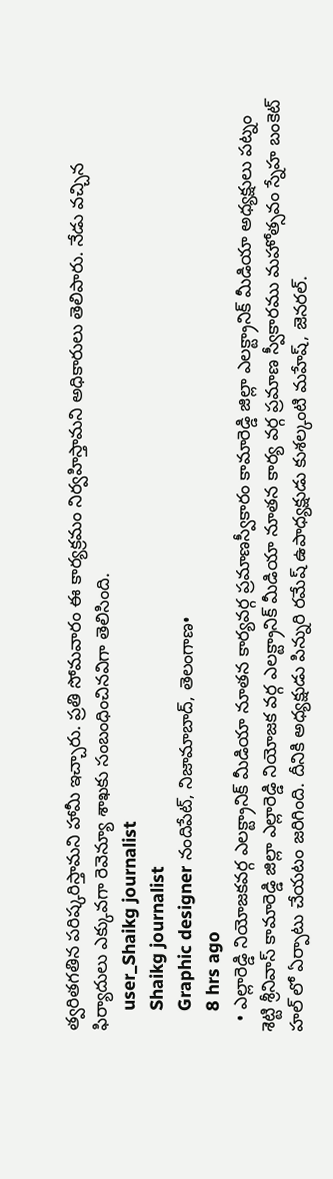త్వరితగతిన పరిష్కరిస్తామని హామీ ఇచ్చారు. ప్రతి సోమవారం ఈ కార్యక్రమం నిర్వహిస్తామని అధికారులు తెలిపారు. నేడు వచ్చిన ఫిర్యాదులు ఎక్కువగా రెవెన్యూ శాఖకు సంబంధించినవిగా తెలిసింది.
    user_Shaikg journalist
    Shaikg journalist
    Graphic designer నందిపేట్, నిజామాబాద్, తెలంగాణ•
    8 hrs ago
  • ఎల్లారెడ్డి నియోజకవర్గ ఎలక్ట్రానిక్ మీడియా నూతన కార్యవర్గ ప్రమాణస్వీకారం కామారెడ్డి జిల్లా ఎలక్ట్రానిక్ మీడియా అధ్యక్షులు పట్నం శెట్టి శ్రీనివాస్ కామారెడ్డి జిల్లా ఎల్లారెడ్డి నియోజక వర్గ ఎలక్ట్రానిక్ మీడియా నూతన కార్య వర్గ ప్రమాణ స్వీకారము మహోత్సవం స్నేహ బంకెట్ హల్ లో ఏర్పాటు చేయటం జరిగింది. దీనికి అధ్యక్షుడు పిన్నురి రమేష్ ఉపాధ్యక్షుడు కుశల్కంటి మహేష్, జెనరల్.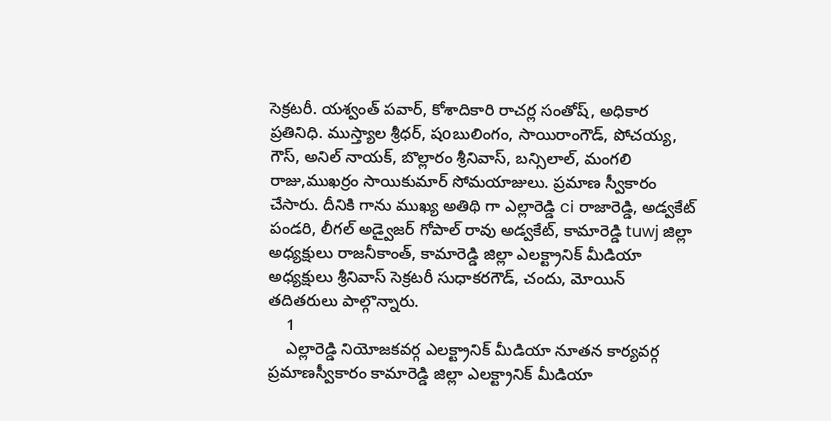సెక్రటరీ. యశ్వంత్ పవార్, కోశాదికారి రాచర్ల సంతోష్, అధికార ప్రతినిధి. ముస్త్యాల శ్రీధర్, షoబులింగం, సాయిరాంగౌడ్, పోచయ్య, గౌస్, అనిల్ నాయక్, బొల్లారం శ్రీనివాస్, బన్సిలాల్, మంగలి రాజు,ముఖర్రం సాయికుమార్ సోమయాజులు. ప్రమాణ స్వీకారం చేసారు. దీనికి గాను ముఖ్య అతిథి గా ఎల్లారెడ్డి ci రాజారెడ్డి, అడ్వకేట్ పండరి, లీగల్ అడ్వైజర్ గోపాల్ రావు అడ్వకేట్, కామారెడ్డి tuwj జిల్లా అధ్యక్షులు రాజనీకాంత్, కామారెడ్డి జిల్లా ఎలక్ట్రానిక్ మీడియా అధ్యక్షులు శ్రీనివాస్ సెక్రటరీ సుధాకరగౌడ్, చందు, మోయిన్ తదితరులు పాల్గొన్నారు.
    1
    ఎల్లారెడ్డి నియోజకవర్గ ఎలక్ట్రానిక్ మీడియా నూతన కార్యవర్గ ప్రమాణస్వీకారం కామారెడ్డి జిల్లా ఎలక్ట్రానిక్ మీడియా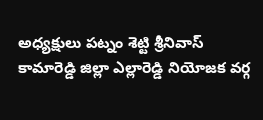అధ్యక్షులు పట్నం శెట్టి శ్రీనివాస్
కామారెడ్డి జిల్లా ఎల్లారెడ్డి నియోజక వర్గ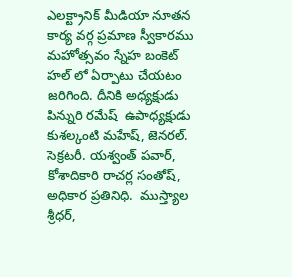ఎలక్ట్రానిక్ మీడియా నూతన కార్య వర్గ ప్రమాణ స్వీకారము మహోత్సవం స్నేహ బంకెట్ హల్ లో ఏర్పాటు చేయటం జరిగింది. దీనికి అధ్యక్షుడు పిన్నురి రమేష్  ఉపాధ్యక్షుడు కుశల్కంటి మహేష్, జెనరల్. సెక్రటరీ. యశ్వంత్ పవార్, కోశాదికారి రాచర్ల సంతోష్, అధికార ప్రతినిధి.  ముస్త్యాల శ్రీధర్,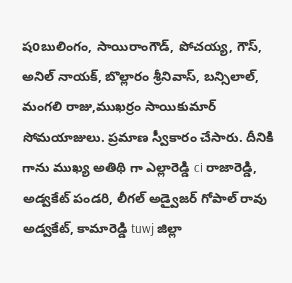షoబులింగం, సాయిరాంగౌడ్, పోచయ్య, గౌస్, అనిల్ నాయక్, బొల్లారం శ్రీనివాస్, బన్సిలాల్, మంగలి రాజు,ముఖర్రం సాయికుమార్ సోమయాజులు. ప్రమాణ స్వీకారం చేసారు. దీనికి గాను ముఖ్య అతిథి గా ఎల్లారెడ్డి ci రాజారెడ్డి, అడ్వకేట్ పండరి, లీగల్ అడ్వైజర్ గోపాల్ రావు అడ్వకేట్, కామారెడ్డి tuwj జిల్లా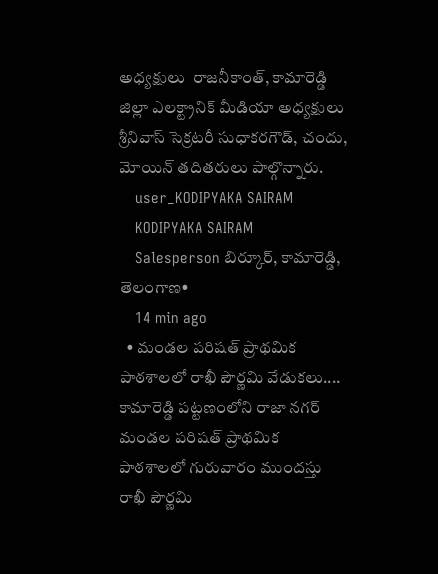అధ్యక్షులు  రాజనీకాంత్, కామారెడ్డి జిల్లా ఎలక్ట్రానిక్ మీడియా అధ్యక్షులు శ్రీనివాస్ సెక్రటరీ సుధాకరగౌడ్, చందు, మోయిన్ తదితరులు పాల్గొన్నారు.
    user_KODIPYAKA SAIRAM
    KODIPYAKA SAIRAM
    Salesperson బిర్కూర్, కామారెడ్డి, తెలంగాణ•
    14 min ago
  • మండల పరిషత్ ప్రాథమిక పాఠశాలలో రాఖీ పౌర్ణమి వేడుకలు.... కామారెడ్డి పట్టణంలోని రాజా నగర్ మండల పరిషత్ ప్రాథమిక పాఠశాలలో గురువారం ముందస్తు రాఖీ పౌర్ణమి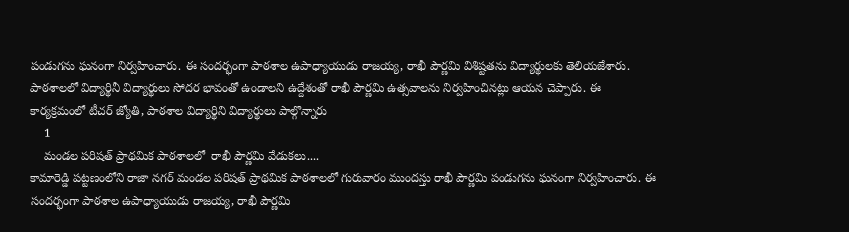పండుగను ఘనంగా నిర్వహించారు. ఈ సందర్భంగా పాఠశాల ఉపాధ్యాయుడు రాజయ్య, రాఖీ పౌర్ణమి విశిష్టతను విద్యార్థులకు తెలియజేశారు. పాఠశాలలో విద్యార్థినీ విద్యార్థులు సోదర భావంతో ఉండాలని ఉద్దేశంతో రాఖీ పౌర్ణమి ఉత్సవాలను నిర్వహించినట్లు ఆయన చెప్పారు. ఈ కార్యక్రమంలో టీచర్ జ్యోతి, పాఠశాల విద్యార్థిని విద్యార్థులు పాల్గొన్నారు
    1
    మండల పరిషత్ ప్రాథమిక పాఠశాలలో  రాఖీ పౌర్ణమి వేడుకలు....
కామారెడ్డి పట్టణంలోని రాజా నగర్ మండల పరిషత్ ప్రాథమిక పాఠశాలలో గురువారం ముందస్తు రాఖీ పౌర్ణమి పండుగను ఘనంగా నిర్వహించారు. ఈ సందర్భంగా పాఠశాల ఉపాధ్యాయుడు రాజయ్య, రాఖీ పౌర్ణమి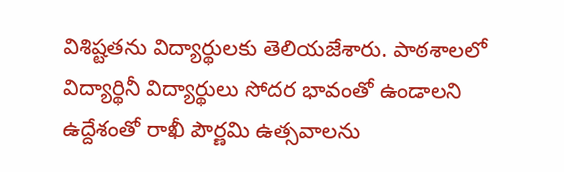విశిష్టతను విద్యార్థులకు తెలియజేశారు. పాఠశాలలో విద్యార్థినీ విద్యార్థులు సోదర భావంతో ఉండాలని ఉద్దేశంతో రాఖీ పౌర్ణమి ఉత్సవాలను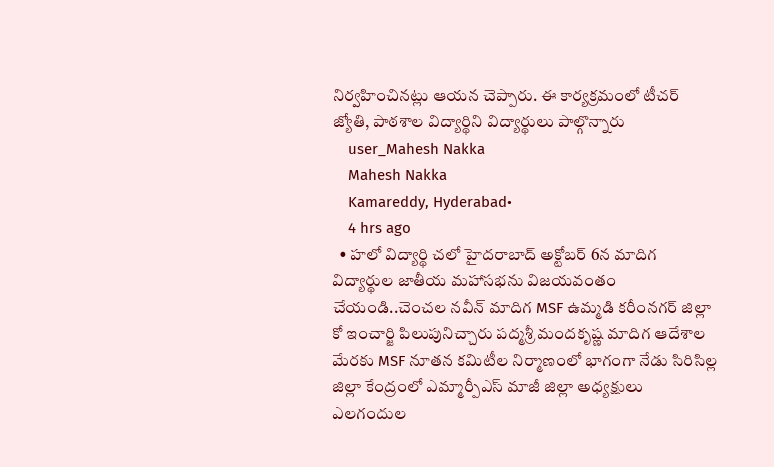నిర్వహించినట్లు ఆయన చెప్పారు. ఈ కార్యక్రమంలో టీచర్ జ్యోతి, పాఠశాల విద్యార్థిని విద్యార్థులు పాల్గొన్నారు
    user_Mahesh Nakka
    Mahesh Nakka
    Kamareddy, Hyderabad•
    4 hrs ago
  • హలో విద్యార్థి చలో హైదరాబాద్ అక్టోబర్ 6న మాదిగ విద్యార్థుల జాతీయ మహాసభను విజయవంతం చేయండి..చెంచల నవీన్ మాదిగ MSF ఉమ్మడి కరీంనగర్ జిల్లా కో ఇంచార్జి పిలుపునిచ్చారు పద్మశ్రీ మందకృష్ణ మాదిగ ఆదేశాల మేరకు MSF నూతన కమిటీల నిర్మాణంలో భాగంగా నేడు సిరిసిల్ల జిల్లా కేంద్రంలో ఎమ్మార్పీఎస్ మాజీ జిల్లా అధ్యక్షులు ఎలగందుల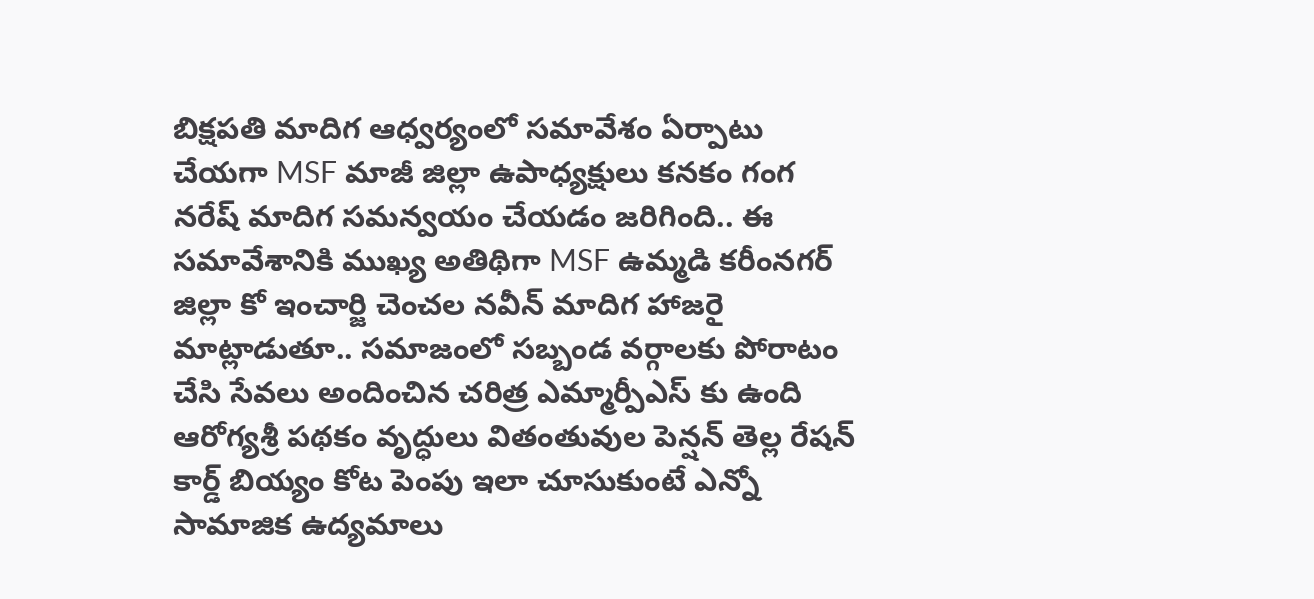బిక్షపతి మాదిగ ఆధ్వర్యంలో సమావేశం ఏర్పాటు చేయగా MSF మాజీ జిల్లా ఉపాధ్యక్షులు కనకం గంగ నరేష్ మాదిగ సమన్వయం చేయడం జరిగింది.. ఈ సమావేశానికి ముఖ్య అతిథిగా MSF ఉమ్మడి కరీంనగర్ జిల్లా కో ఇంచార్జి చెంచల నవీన్ మాదిగ హాజరై మాట్లాడుతూ.. సమాజంలో సబ్బండ వర్గాలకు పోరాటం చేసి సేవలు అందించిన చరిత్ర ఎమ్మార్పీఎస్ కు ఉంది ఆరోగ్యశ్రీ పథకం వృద్ధులు వితంతువుల పెన్షన్ తెల్ల రేషన్ కార్డ్ బియ్యం కోట పెంపు ఇలా చూసుకుంటే ఎన్నో సామాజిక ఉద్యమాలు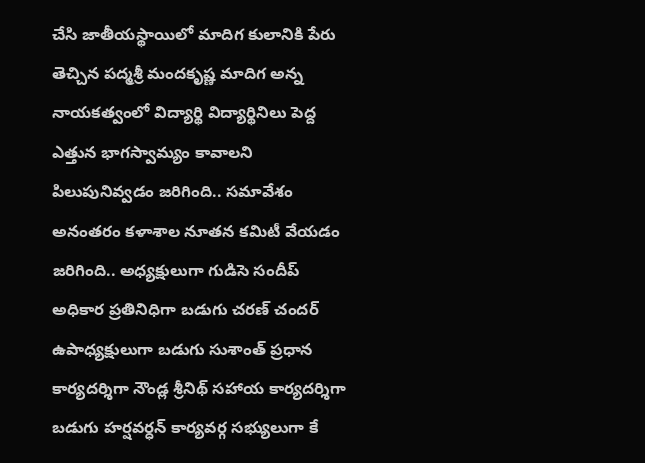చేసి జాతీయస్థాయిలో మాదిగ కులానికి పేరు తెచ్చిన పద్మశ్రీ మందకృష్ణ మాదిగ అన్న నాయకత్వంలో విద్యార్థి విద్యార్థినిలు పెద్ద ఎత్తున భాగస్వామ్యం కావాలని పిలుపునివ్వడం జరిగింది.. సమావేశం అనంతరం కళాశాల నూతన కమిటీ వేయడం జరిగింది.. అధ్యక్షులుగా గుడిసె సందీప్ అధికార ప్రతినిధిగా బడుగు చరణ్ చందర్ ఉపాధ్యక్షులుగా బడుగు సుశాంత్ ప్రధాన కార్యదర్శిగా నౌండ్ల శ్రీనిథ్ సహాయ కార్యదర్శిగా బడుగు హర్షవర్ధన్ కార్యవర్గ సభ్యులుగా కే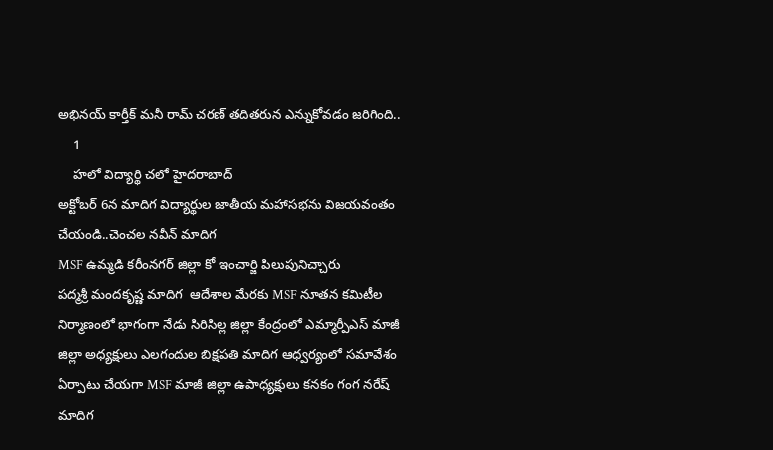అభినయ్ కార్తీక్ మనీ రామ్ చరణ్ తదితరున ఎన్నుకోవడం జరిగింది..
    1
    హలో విద్యార్థి చలో హైదరాబాద్
అక్టోబర్ 6న మాదిగ విద్యార్థుల జాతీయ మహాసభను విజయవంతం చేయండి..చెంచల నవీన్ మాదిగ
MSF ఉమ్మడి కరీంనగర్ జిల్లా కో ఇంచార్జి పిలుపునిచ్చారు
పద్మశ్రీ మందకృష్ణ మాదిగ  ఆదేశాల మేరకు MSF నూతన కమిటీల నిర్మాణంలో భాగంగా నేడు సిరిసిల్ల జిల్లా కేంద్రంలో ఎమ్మార్పీఎస్ మాజీ జిల్లా అధ్యక్షులు ఎలగందుల బిక్షపతి మాదిగ ఆధ్వర్యంలో సమావేశం ఏర్పాటు చేయగా MSF మాజీ జిల్లా ఉపాధ్యక్షులు కనకం గంగ నరేష్ మాదిగ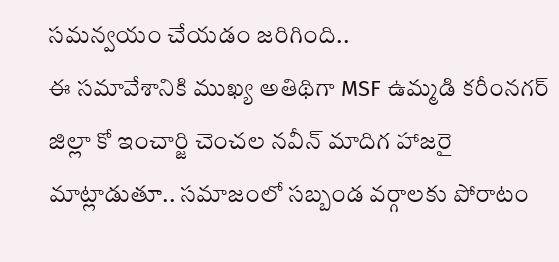సమన్వయం చేయడం జరిగింది..
ఈ సమావేశానికి ముఖ్య అతిథిగా MSF ఉమ్మడి కరీంనగర్ జిల్లా కో ఇంచార్జి చెంచల నవీన్ మాదిగ హాజరై మాట్లాడుతూ.. సమాజంలో సబ్బండ వర్గాలకు పోరాటం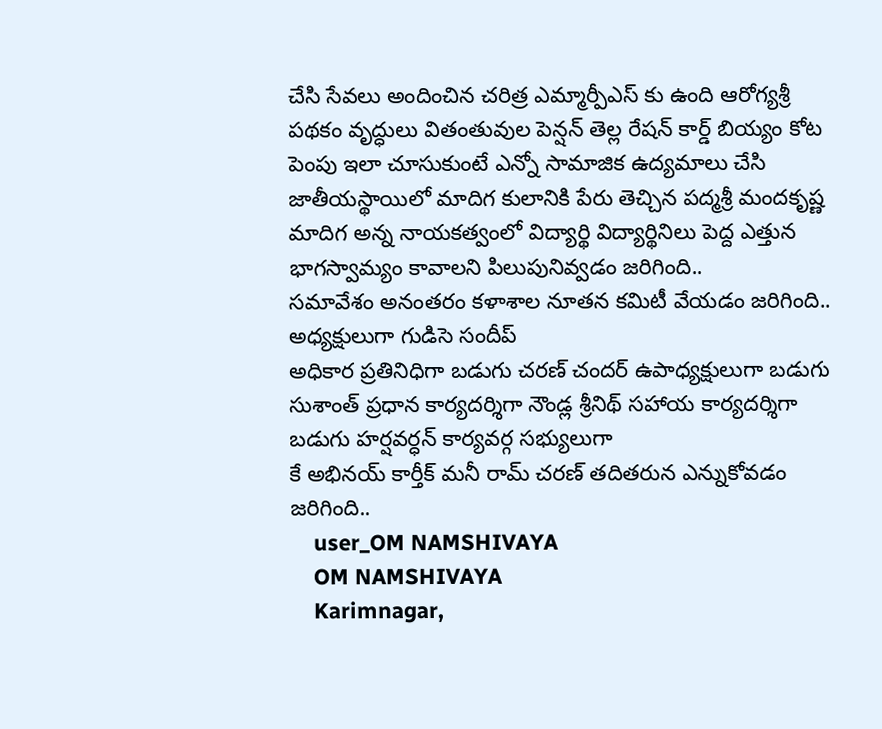చేసి సేవలు అందించిన చరిత్ర ఎమ్మార్పీఎస్ కు ఉంది ఆరోగ్యశ్రీ పథకం వృద్ధులు వితంతువుల పెన్షన్ తెల్ల రేషన్ కార్డ్ బియ్యం కోట పెంపు ఇలా చూసుకుంటే ఎన్నో సామాజిక ఉద్యమాలు చేసి జాతీయస్థాయిలో మాదిగ కులానికి పేరు తెచ్చిన పద్మశ్రీ మందకృష్ణ మాదిగ అన్న నాయకత్వంలో విద్యార్థి విద్యార్థినిలు పెద్ద ఎత్తున భాగస్వామ్యం కావాలని పిలుపునివ్వడం జరిగింది..
సమావేశం అనంతరం కళాశాల నూతన కమిటీ వేయడం జరిగింది..
అధ్యక్షులుగా గుడిసె సందీప్
అధికార ప్రతినిధిగా బడుగు చరణ్ చందర్ ఉపాధ్యక్షులుగా బడుగు సుశాంత్ ప్రధాన కార్యదర్శిగా నౌండ్ల శ్రీనిథ్ సహాయ కార్యదర్శిగా బడుగు హర్షవర్ధన్ కార్యవర్గ సభ్యులుగా
కే అభినయ్ కార్తీక్ మనీ రామ్ చరణ్ తదితరున ఎన్నుకోవడం జరిగింది..
    user_OM NAMSHIVAYA
    OM NAMSHIVAYA
    Karimnagar,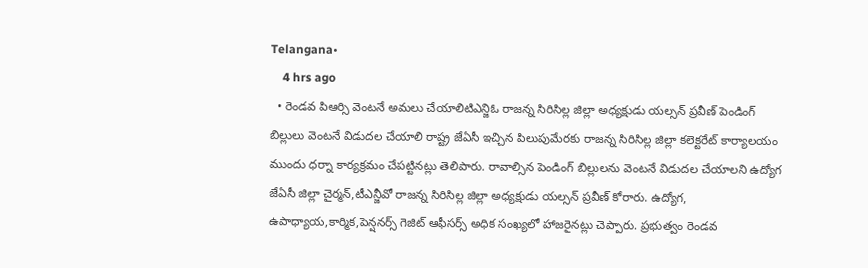Telangana•
    4 hrs ago
  • రెండవ పిఆర్సి వెంటనే అమలు చేయాలిటిఎన్జిఓ రాజన్న సిరిసిల్ల జిల్లా అధ్యక్షుడు యల్సన్ ప్రవీణ్ పెండింగ్ బిల్లులు వెంటనే విడుదల చేయాలి రాష్ట్ర జేఏసీ ఇచ్చిన పిలుపుమేరకు రాజన్న సిరిసిల్ల జిల్లా కలెక్టరేట్ కార్యాలయం ముందు ధర్నా కార్యక్రమం చేపట్టినట్లు తెలిపారు. రావాల్సిన పెండింగ్ బిల్లులను వెంటనే విడుదల చేయాలని ఉద్యోగ జేఏసీ జిల్లా చైర్మన్,టీఎన్జీవో రాజన్న సిరిసిల్ల జిల్లా అధ్యక్షుడు యల్సన్ ప్రవీణ్ కోరారు. ఉద్యోగ, ఉపాధ్యాయ,కార్మిక,పెన్షనర్స్ గెజిట్ ఆఫీసర్స్ అధిక సంఖ్యలో హాజరైనట్లు చెప్పారు. ప్రభుత్వం రెండవ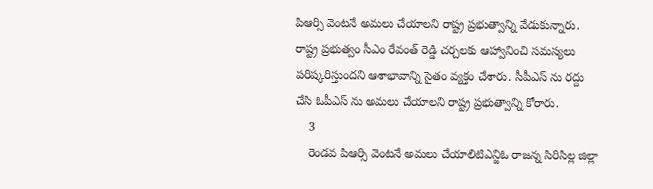పిఆర్సి వెంటనే అమలు చేయాలని రాష్ట్ర ప్రభుత్వాన్ని వేడుకున్నారు. రాష్ట్ర ప్రభుత్వం సీఎం రేవంత్ రెడ్డి చర్చలకు ఆహ్వానించి సమస్యలు పరిష్కరిస్తుందని ఆశాభావాన్ని సైతం వ్యక్తం చేశారు. సీపీఎస్ ను రద్దు చేసి ఓపీఎస్ ను అమలు చేయాలని రాష్ట్ర ప్రభుత్వాన్ని కోరారు.
    3
    రెండవ పిఆర్సి వెంటనే అమలు చేయాలిటిఎన్జిఓ రాజన్న సిరిసిల్ల జిల్లా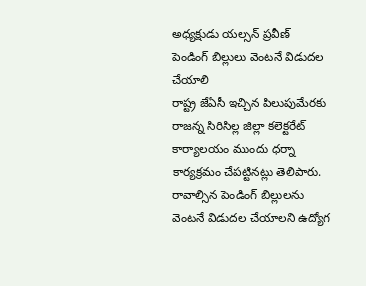అధ్యక్షుడు యల్సన్ ప్రవీణ్
పెండింగ్ బిల్లులు వెంటనే విడుదల చేయాలి
రాష్ట్ర జేఏసీ ఇచ్చిన పిలుపుమేరకు రాజన్న సిరిసిల్ల జిల్లా కలెక్టరేట్ కార్యాలయం ముందు ధర్నా కార్యక్రమం చేపట్టినట్లు తెలిపారు. రావాల్సిన పెండింగ్ బిల్లులను వెంటనే విడుదల చేయాలని ఉద్యోగ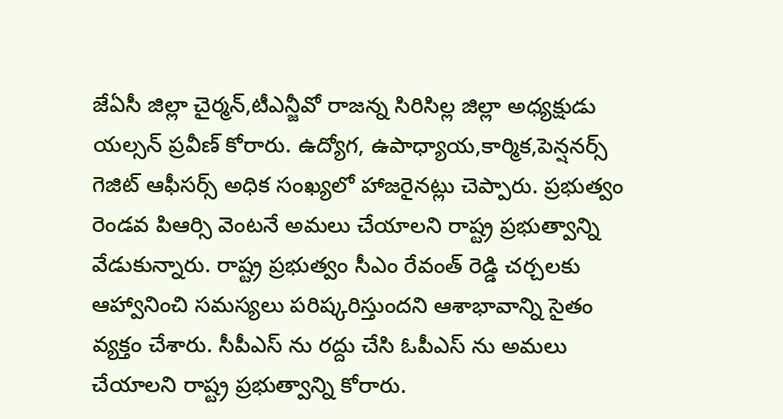జేఏసీ జిల్లా చైర్మన్,టీఎన్జీవో రాజన్న సిరిసిల్ల జిల్లా అధ్యక్షుడు యల్సన్ ప్రవీణ్ కోరారు. ఉద్యోగ, ఉపాధ్యాయ,కార్మిక,పెన్షనర్స్ గెజిట్ ఆఫీసర్స్ అధిక సంఖ్యలో హాజరైనట్లు చెప్పారు. ప్రభుత్వం రెండవ పిఆర్సి వెంటనే అమలు చేయాలని రాష్ట్ర ప్రభుత్వాన్ని వేడుకున్నారు. రాష్ట్ర ప్రభుత్వం సీఎం రేవంత్ రెడ్డి చర్చలకు ఆహ్వానించి సమస్యలు పరిష్కరిస్తుందని ఆశాభావాన్ని సైతం వ్యక్తం చేశారు. సీపీఎస్ ను రద్దు చేసి ఓపీఎస్ ను అమలు చేయాలని రాష్ట్ర ప్రభుత్వాన్ని కోరారు.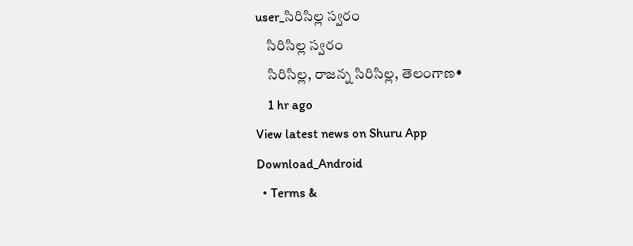user_సిరిసిల్ల స్వరం
    సిరిసిల్ల స్వరం
    సిరిసిల్ల, రాజన్న సిరిసిల్ల, తెలంగాణ•
    1 hr ago
View latest news on Shuru App
Download_Android
  • Terms &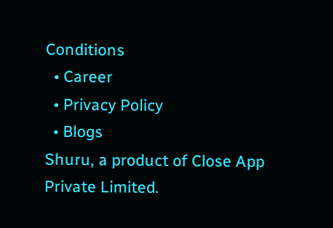Conditions
  • Career
  • Privacy Policy
  • Blogs
Shuru, a product of Close App Private Limited.